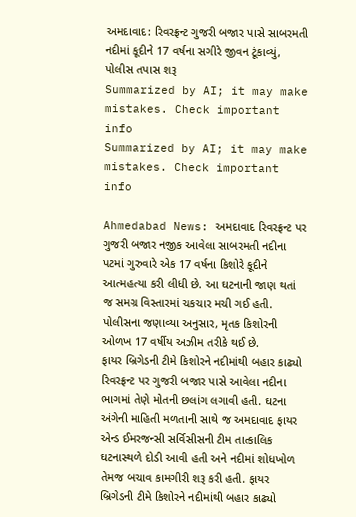અમદાવાદ: રિવરફ્રન્ટ ગુજરી બજાર પાસે સાબરમતી નદીમાં કૂદીને 17 વર્ષના સગીરે જીવન ટૂંકાવ્યું, પોલીસ તપાસ શરૂ
Summarized by AI; it may make mistakes. Check important info
Summarized by AI; it may make mistakes. Check important info

Ahmedabad News: અમદાવાદ રિવરફ્રન્ટ પર ગુજરી બજાર નજીક આવેલા સાબરમતી નદીના પટમાં ગુરુવારે એક 17 વર્ષના કિશોરે કૂદીને આત્મહત્યા કરી લીધી છે. આ ઘટનાની જાણ થતાં જ સમગ્ર વિસ્તારમાં ચકચાર મચી ગઈ હતી. પોલીસના જણાવ્યા અનુસાર, મૃતક કિશોરની ઓળખ 17 વર્ષીય અઝીમ તરીકે થઈ છે.
ફાયર બ્રિગેડની ટીમે કિશોરને નદીમાંથી બહાર કાઢ્યો
રિવરફ્રન્ટ પર ગુજરી બજાર પાસે આવેલા નદીના ભાગમાં તેણે મોતની છલાંગ લગાવી હતી. ઘટના અંગેની માહિતી મળતાની સાથે જ અમદાવાદ ફાયર એન્ડ ઈમરજન્સી સર્વિસીસની ટીમ તાત્કાલિક ઘટનાસ્થળે દોડી આવી હતી અને નદીમાં શોધખોળ તેમજ બચાવ કામગીરી શરૂ કરી હતી. ફાયર બ્રિગેડની ટીમે કિશોરને નદીમાંથી બહાર કાઢ્યો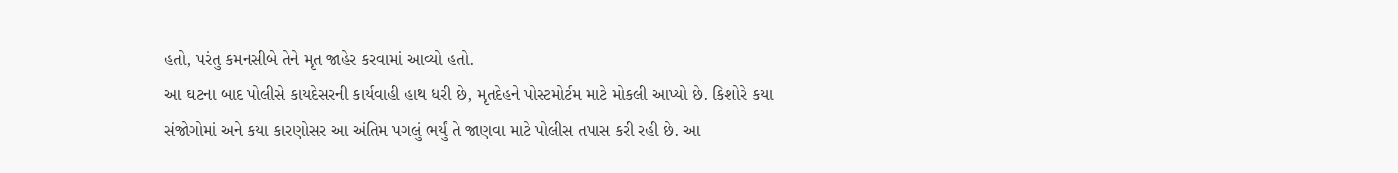હતો, પરંતુ કમનસીબે તેને મૃત જાહેર કરવામાં આવ્યો હતો.
આ ઘટના બાદ પોલીસે કાયદેસરની કાર્યવાહી હાથ ધરી છે, મૃતદેહને પોસ્ટમોર્ટમ માટે મોકલી આપ્યો છે. કિશોરે કયા સંજોગોમાં અને કયા કારણોસર આ અંતિમ પગલું ભર્યું તે જાણવા માટે પોલીસ તપાસ કરી રહી છે. આ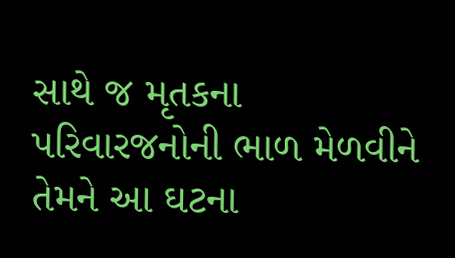સાથે જ મૃતકના પરિવારજનોની ભાળ મેળવીને તેમને આ ઘટના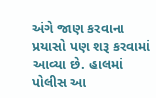અંગે જાણ કરવાના પ્રયાસો પણ શરૂ કરવામાં આવ્યા છે. હાલમાં પોલીસ આ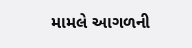મામલે આગળની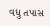વધુ તપાસ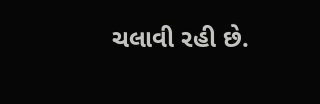ચલાવી રહી છે.